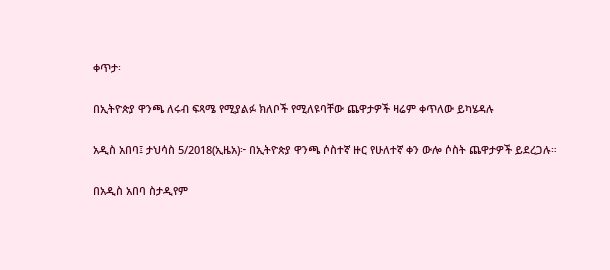ቀጥታ፡

በኢትዮጵያ ዋንጫ ለሩብ ፍጻሜ የሚያልፉ ክለቦች የሚለዩባቸው ጨዋታዎች ዛሬም ቀጥለው ይካሄዳሉ

አዲስ አበባ፤ ታህሳስ 5/2018(ኢዜአ)፦ በኢትዮጵያ ዋንጫ ሶስተኛ ዙር የሁለተኛ ቀን ውሎ ሶስት ጨዋታዎች ይደረጋሉ።

በአዲስ አበባ ስታዲየም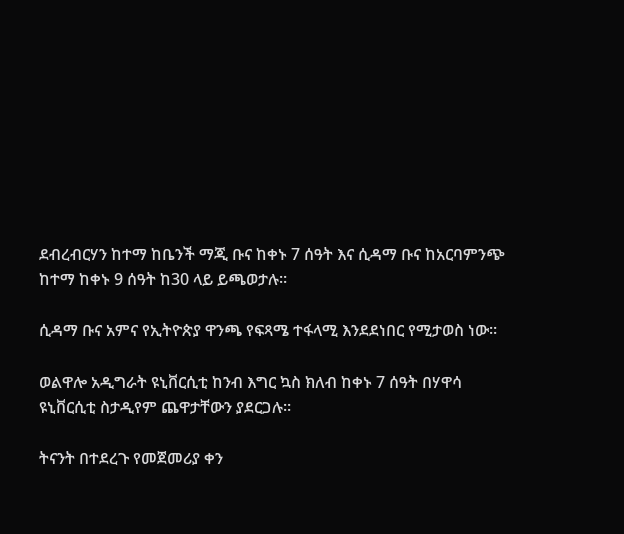ደብረብርሃን ከተማ ከቤንች ማጂ ቡና ከቀኑ 7 ሰዓት እና ሲዳማ ቡና ከአርባምንጭ ከተማ ከቀኑ 9 ሰዓት ከ30 ላይ ይጫወታሉ።

ሲዳማ ቡና አምና የኢትዮጵያ ዋንጫ የፍጻሜ ተፋላሚ እንደደነበር የሚታወስ ነው።

ወልዋሎ አዲግራት ዩኒቨርሲቲ ከንብ እግር ኳስ ክለብ ከቀኑ 7 ሰዓት በሃዋሳ ዩኒቨርሲቲ ስታዲየም ጨዋታቸውን ያደርጋሉ።

ትናንት በተደረጉ የመጀመሪያ ቀን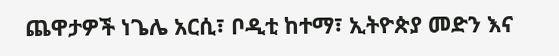ጨዋታዎች ነጌሌ አርሲ፣ ቦዲቲ ከተማ፣ ኢትዮጵያ መድን እና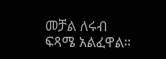መቻል ለሩብ ፍጻሜ አልፈዋል።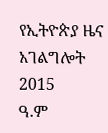የኢትዮጵያ ዜና አገልግሎት
2015
ዓ.ም